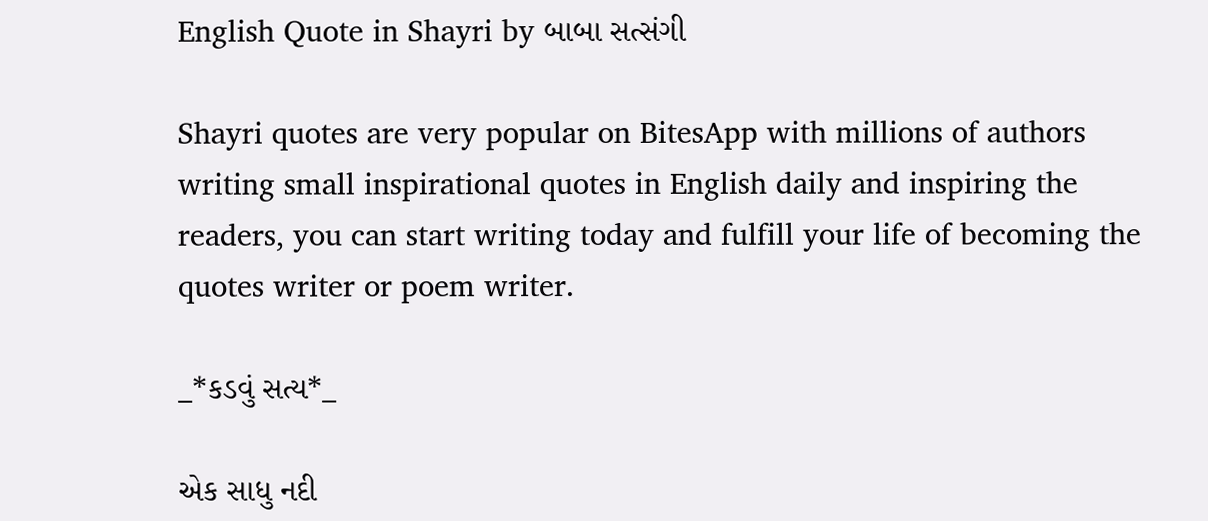English Quote in Shayri by બાબા સત્સંગી

Shayri quotes are very popular on BitesApp with millions of authors writing small inspirational quotes in English daily and inspiring the readers, you can start writing today and fulfill your life of becoming the quotes writer or poem writer.

_*કડવું સત્ય*_

એક સાધુ નદી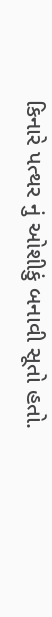કિનારે પત્થર નું ઓશીકું બનાવી સૂતો હતો.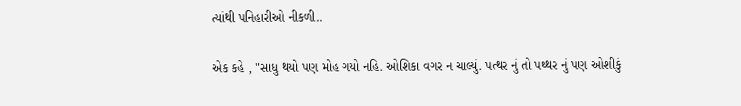ત્યાંથી પનિહારીઓ નીકળી..

એક કહે , "સાધુ થયો પણ મોહ ગયો નહિ. ઓશિકા વગર ન ચાલ્યું. પત્થર નું તો પથ્થર નું પણ ઓશીકું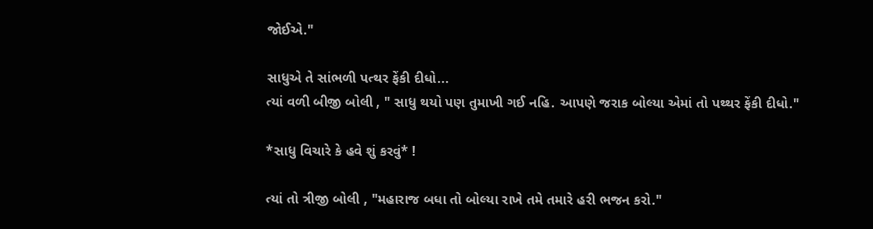જોઈએ."

સાધુએ તે સાંભળી પત્થર ફેંકી દીધો...
ત્યાં વળી બીજી બોલી , " સાધુ થયો પણ તુમાખી ગઈ નહિ. આપણે જરાક બોલ્યા એમાં તો પથ્થર ફેંકી દીધો."

*સાધુ વિચારે કે હવે શું કરવું* !

ત્યાં તો ત્રીજી બોલી , "મહારાજ બધા તો બોલ્યા રાખે તમે તમારે હરી ભજન કરો."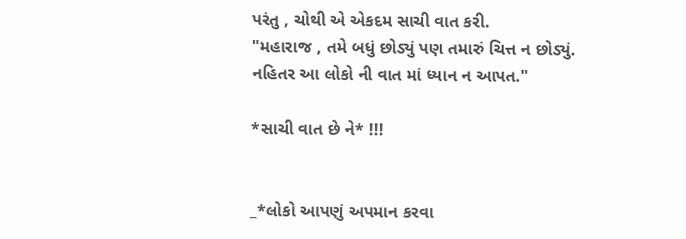પરંતુ , ચોથી એ એકદમ સાચી વાત કરી.
"મહારાજ , તમે બધું છોડ્યું પણ તમારું ચિત્ત ન છોડ્યું. નહિતર આ લોકો ની વાત માં ધ્યાન ન આપત."

*સાચી વાત છે ને* !!!


_*લોકો આપણું અપમાન કરવા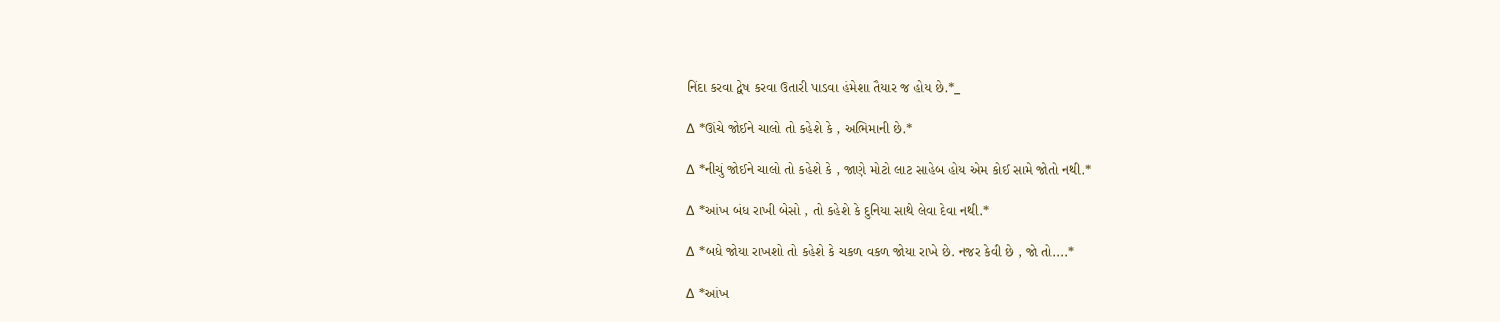નિંદા કરવા દ્વેષ કરવા ઉતારી પાડવા હંમેશા તૈયાર જ હોય છે.*_

∆ *ઊંચે જોઈને ચાલો તો કહેશે કે , અભિમાની છે.*

∆ *નીચું જોઈને ચાલો તો કહેશે કે , જાણે મોટો લાટ સાહેબ હોય એમ કોઈ સામે જોતો નથી.*

∆ *આંખ બંધ રાખી બેસો , તો કહેશે કે દુનિયા સાથે લેવા દેવા નથી.*

∆ *બધે જોયા રાખશો તો કહેશે કે ચકળ વકળ જોયા રાખે છે. નજર કેવી છે , જો તો....*

∆ *આંખ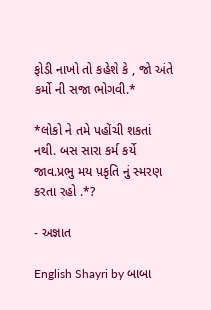ફોડી નાખો તો કહેશે કે , જો અંતે કર્મો ની સજા ભોગવી.*

*લોકો ને તમે પહોંચી શકતાં નથી. બસ સારા કર્મ કર્યે જાવ.પ્રભુ મય પ઼કૃતિ નું સ્મરણ કરતા રહો .*?

- અજ્ઞાત

English Shayri by બાબા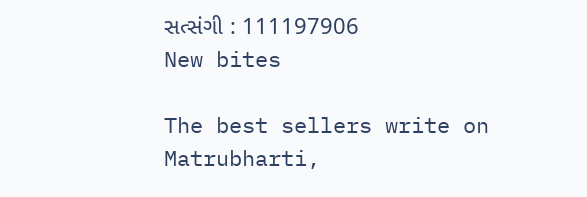સત્સંગી : 111197906
New bites

The best sellers write on Matrubharti,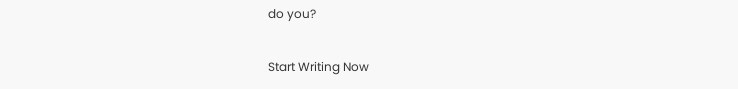do you?

Start Writing Now